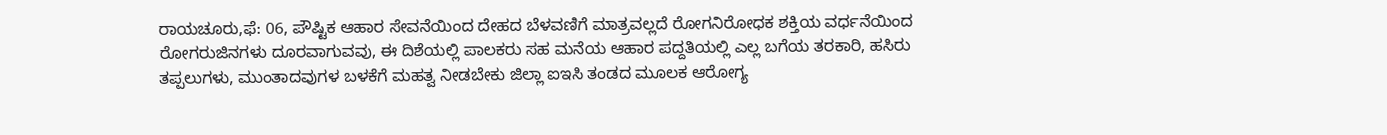ರಾಯಚೂರು,ಫೆ: 06, ಪೌಷ್ಟಿಕ ಆಹಾರ ಸೇವನೆಯಿಂದ ದೇಹದ ಬೆಳವಣಿಗೆ ಮಾತ್ರವಲ್ಲದೆ ರೋಗನಿರೋಧಕ ಶಕ್ತಿಯ ವರ್ಧನೆಯಿಂದ ರೋಗರುಜಿನಗಳು ದೂರವಾಗುವವು, ಈ ದಿಶೆಯಲ್ಲಿ ಪಾಲಕರು ಸಹ ಮನೆಯ ಆಹಾರ ಪದ್ದತಿಯಲ್ಲಿ ಎಲ್ಲ ಬಗೆಯ ತರಕಾರಿ, ಹಸಿರು ತಪ್ಪಲುಗಳು, ಮುಂತಾದವುಗಳ ಬಳಕೆಗೆ ಮಹತ್ವ ನೀಡಬೇಕು ಜಿಲ್ಲಾ ಐಇಸಿ ತಂಡದ ಮೂಲಕ ಆರೋಗ್ಯ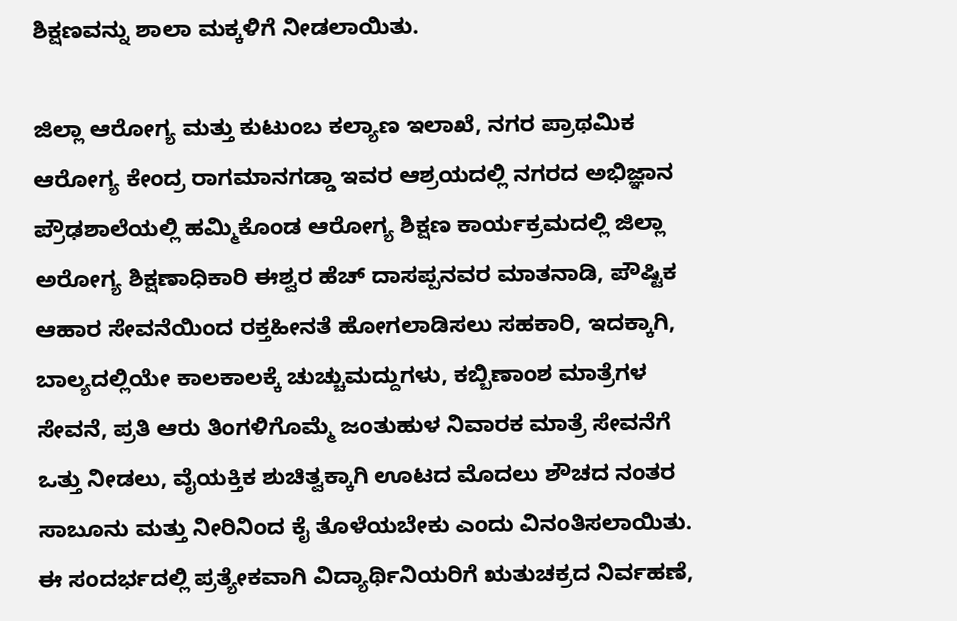ಶಿಕ್ಷಣವನ್ನು ಶಾಲಾ ಮಕ್ಕಳಿಗೆ ನೀಡಲಾಯಿತು.

ಜಿಲ್ಲಾ ಆರೋಗ್ಯ ಮತ್ತು ಕುಟುಂಬ ಕಲ್ಯಾಣ ಇಲಾಖೆ, ನಗರ ಪ್ರಾಥಮಿಕ ಆರೋಗ್ಯ ಕೇಂದ್ರ ರಾಗಮಾನಗಡ್ಡಾ ಇವರ ಆಶ್ರಯದಲ್ಲಿ ನಗರದ ಅಭಿಜ್ಞಾನ ಪ್ರೌಢಶಾಲೆಯಲ್ಲಿ ಹಮ್ಮಿಕೊಂಡ ಆರೋಗ್ಯ ಶಿಕ್ಷಣ ಕಾರ್ಯಕ್ರಮದಲ್ಲಿ ಜಿಲ್ಲಾ ಅರೋಗ್ಯ ಶಿಕ್ಷಣಾಧಿಕಾರಿ ಈಶ್ವರ ಹೆಚ್‌ ದಾಸಪ್ಪನವರ ಮಾತನಾಡಿ, ಪೌಷ್ಟಿಕ ಆಹಾರ ಸೇವನೆಯಿಂದ ರಕ್ತಹೀನತೆ ಹೋಗಲಾಡಿಸಲು ಸಹಕಾರಿ, ಇದಕ್ಕಾಗಿ, ಬಾಲ್ಯದಲ್ಲಿಯೇ ಕಾಲಕಾಲಕ್ಕೆ ಚುಚ್ಚುಮದ್ದುಗಳು, ಕಬ್ಬಿಣಾಂಶ ಮಾತ್ರೆಗಳ ಸೇವನೆ, ಪ್ರತಿ ಆರು ತಿಂಗಳಿಗೊಮ್ಮೆ ಜಂತುಹುಳ ನಿವಾರಕ ಮಾತ್ರೆ ಸೇವನೆಗೆ ಒತ್ತು ನೀಡಲು, ವೈಯಕ್ತಿಕ ಶುಚಿತ್ವಕ್ಕಾಗಿ ಊಟದ ಮೊದಲು ಶೌಚದ ನಂತರ ಸಾಬೂನು ಮತ್ತು ನೀರಿನಿಂದ ಕೈ ತೊಳೆಯಬೇಕು ಎಂದು ವಿನಂತಿಸಲಾಯಿತು.
ಈ ಸಂದರ್ಭದಲ್ಲಿ ಪ್ರತ್ಯೇಕವಾಗಿ ವಿದ್ಯಾರ್ಥಿನಿಯರಿಗೆ ಋತುಚಕ್ರದ ನಿರ್ವಹಣೆ,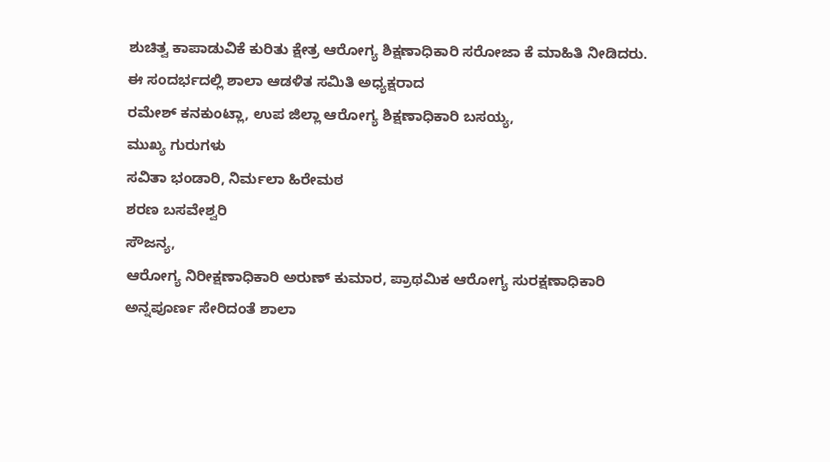ಶುಚಿತ್ವ ಕಾಪಾಡುವಿಕೆ ಕುರಿತು ಕ್ಷೇತ್ರ ಆರೋಗ್ಯ ಶಿಕ್ಷಣಾಧಿಕಾರಿ ಸರೋಜಾ ಕೆ ಮಾಹಿತಿ ನೀಡಿದರು.
ಈ ಸಂದರ್ಭದಲ್ಲಿ ಶಾಲಾ ಆಡಳಿತ ಸಮಿತಿ ಅಧ್ಯಕ್ಷರಾದ
ರಮೇಶ್ ಕನಕುಂಟ್ಲಾ, ಉಪ ಜಿಲ್ಲಾ ಆರೋಗ್ಯ ಶಿಕ್ಷಣಾಧಿಕಾರಿ ಬಸಯ್ಯ,
ಮುಖ್ಯ ಗುರುಗಳು
ಸವಿತಾ ಭಂಡಾರಿ, ನಿರ್ಮಲಾ ಹಿರೇಮಠ
ಶರಣ ಬಸವೇಶ್ವರಿ
ಸೌಜನ್ಯ,
ಆರೋಗ್ಯ ನಿರೀಕ್ಷಣಾಧಿಕಾರಿ ಅರುಣ್‌ ಕುಮಾರ, ಪ್ರಾಥಮಿಕ ಆರೋಗ್ಯ ಸುರಕ್ಷಣಾಧಿಕಾರಿ ಅನ್ನಪೂರ್ಣ ಸೇರಿದಂತೆ ಶಾಲಾ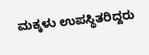ಮಕ್ಕಳು ಉಪಸ್ಥಿತರಿದ್ದರು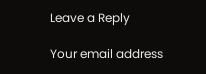Leave a Reply

Your email address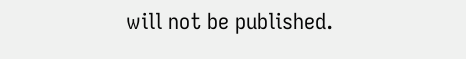will not be published.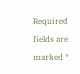Required fields are marked *